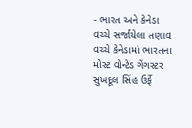- ભારત અને કેનેડા વચ્ચે સર્જાયેલા તણાવ વચ્ચે કેનેડામાં ભારતના મોસ્ટ વોન્ટેડ ગેંગસ્ટર સુખદૂલ સિંહ ઉર્ફે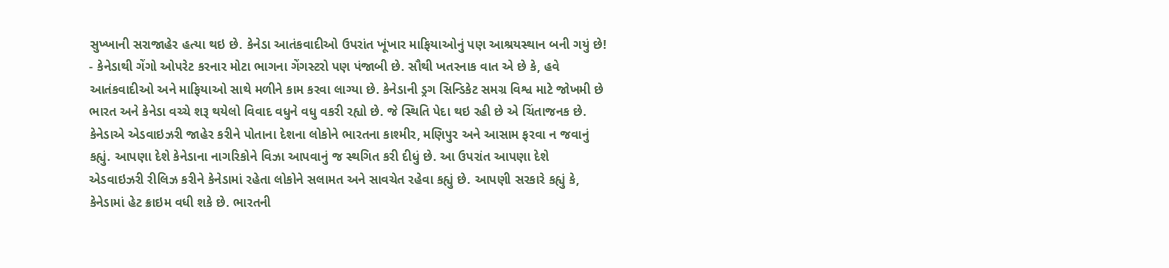સુખ્ખાની સરાજાહેર હત્યા થઇ છે. કેનેડા આતંકવાદીઓ ઉપરાંત ખૂંખાર માફિયાઓનું પણ આશ્રયસ્થાન બની ગયું છે!
- કેનેડાથી ગેંગો ઓપરેટ કરનાર મોટા ભાગના ગેંગસ્ટરો પણ પંજાબી છે. સૌથી ખતરનાક વાત એ છે કે, હવે આતંકવાદીઓ અને માફિયાઓ સાથે મળીને કામ કરવા લાગ્યા છે. કેનેડાની ડ્રગ સિન્ડિકેટ સમગ્ર વિશ્વ માટે જોખમી છે
ભારત અને કેનેડા વચ્ચે શરૂ થયેલો વિવાદ વધુને વધુ વકરી રહ્યો છે. જે સ્થિતિ પેદા થઇ રહી છે એ ચિંતાજનક છે. કેનેડાએ એડવાઇઝરી જાહેર કરીને પોતાના દેશના લોકોને ભારતના કાશ્મીર, મણિપુર અને આસામ ફરવા ન જવાનું કહ્યું. આપણા દેશે કેનેડાના નાગરિકોને વિઝા આપવાનું જ સ્થગિત કરી દીધું છે. આ ઉપરાંત આપણા દેશે એડવાઇઝરી રીલિઝ કરીને કેનેડામાં રહેતા લોકોને સલામત અને સાવચેત રહેવા કહ્યું છે. આપણી સરકારે કહ્યું કે, કેનેડામાં હેટ ક્રાઇમ વધી શકે છે. ભારતની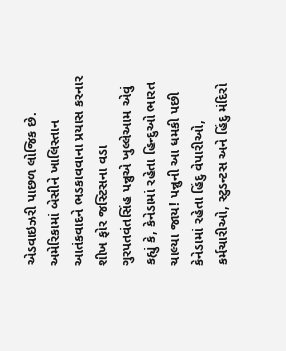એડવાઇઝરી પાછળ લોજિક છે. અમેરિકામાં બેસીને ખાલિસ્તાન આતંકવાદને ભડકાવવાના પ્રયાસ કરનાર શીખ ફોર જસ્ટિસના વડા ગુરપતવંતસિંહ પન્નુએ ખુલ્લેઆમ એવું કહ્યું કે, કેનેડામાં રહેતા હિન્દુઓ ભારત ચાલ્યા જાય! પન્નુની આ ધમકી પછી કેનેડામાં રહેતા હિંદુ વેપારીઓ, કર્મચારીઓ, સ્ટુડન્ટસ અને હિંદુ મંદિરો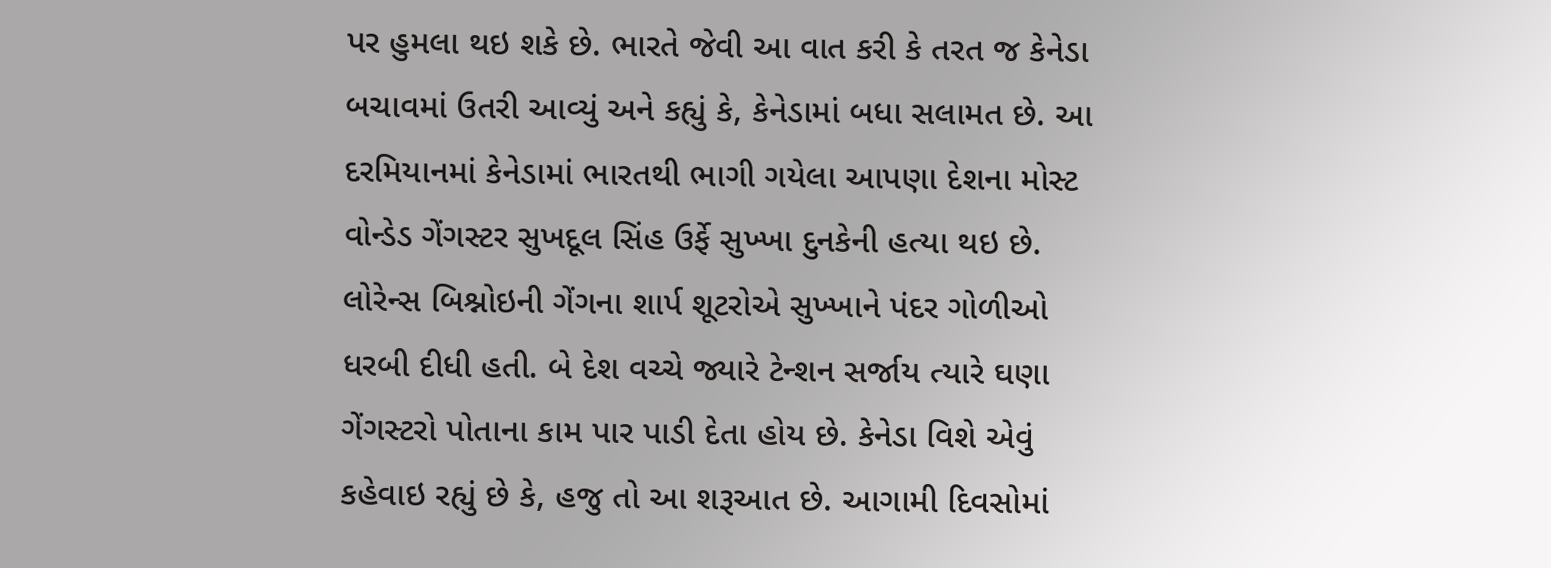પર હુમલા થઇ શકે છે. ભારતે જેવી આ વાત કરી કે તરત જ કેનેડા બચાવમાં ઉતરી આવ્યું અને કહ્યું કે, કેનેડામાં બધા સલામત છે. આ દરમિયાનમાં કેનેડામાં ભારતથી ભાગી ગયેલા આપણા દેશના મોસ્ટ વોન્ડેડ ગેંગસ્ટર સુખદૂલ સિંહ ઉર્ફે સુખ્ખા દુનકેની હત્યા થઇ છે. લોરેન્સ બિશ્નોઇની ગેંગના શાર્પ શૂટરોએ સુખ્ખાને પંદર ગોળીઓ ધરબી દીધી હતી. બે દેશ વચ્ચે જ્યારે ટેન્શન સર્જાય ત્યારે ઘણા ગેંગસ્ટરો પોતાના કામ પાર પાડી દેતા હોય છે. કેનેડા વિશે એવું કહેવાઇ રહ્યું છે કે, હજુ તો આ શરૂઆત છે. આગામી દિવસોમાં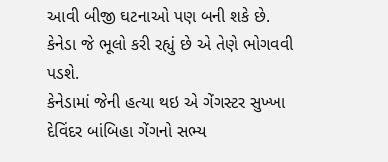આવી બીજી ઘટનાઓ પણ બની શકે છે. કેનેડા જે ભૂલો કરી રહ્યું છે એ તેણે ભોગવવી પડશે.
કેનેડામાં જેની હત્યા થઇ એ ગેંગસ્ટર સુખ્ખા દેવિંદર બાંબિહા ગેંગનો સભ્ય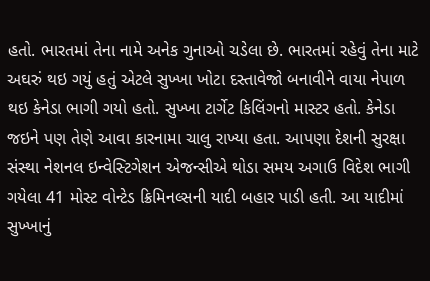હતો. ભારતમાં તેના નામે અનેક ગુનાઓ ચડેલા છે. ભારતમાં રહેવું તેના માટે અઘરું થઇ ગયું હતું એટલે સુખ્ખા ખોટા દસ્તાવેજો બનાવીને વાયા નેપાળ થઇ કેનેડા ભાગી ગયો હતો. સુખ્ખા ટાર્ગેટ કિલિંગનો માસ્ટર હતો. કેનેડા જઇને પણ તેણે આવા કારનામા ચાલુ રાખ્યા હતા. આપણા દેશની સુરક્ષા સંસ્થા નેશનલ ઇન્વેસ્ટિગેશન એજન્સીએ થોડા સમય અગાઉ વિદેશ ભાગી ગયેલા 41 મોસ્ટ વોન્ટેડ ક્રિમિનલ્સની યાદી બહાર પાડી હતી. આ યાદીમાં સુખ્ખાનું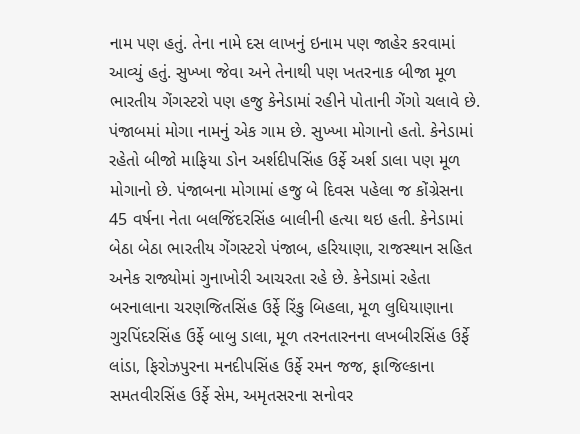નામ પણ હતું. તેના નામે દસ લાખનું ઇનામ પણ જાહેર કરવામાં આવ્યું હતું. સુખ્ખા જેવા અને તેનાથી પણ ખતરનાક બીજા મૂળ ભારતીય ગેંગસ્ટરો પણ હજુ કેનેડામાં રહીને પોતાની ગેંગો ચલાવે છે. પંજાબમાં મોગા નામનું એક ગામ છે. સુખ્ખા મોગાનો હતો. કેનેડામાં રહેતો બીજો માફિયા ડોન અર્શદીપસિંહ ઉર્ફે અર્શ ડાલા પણ મૂળ મોગાનો છે. પંજાબના મોગામાં હજુ બે દિવસ પહેલા જ કોંગ્રેસના 45 વર્ષના નેતા બલજિંદરસિંહ બાલીની હત્યા થઇ હતી. કેનેડામાં બેઠા બેઠા ભારતીય ગેંગસ્ટરો પંજાબ, હરિયાણા, રાજસ્થાન સહિત અનેક રાજ્યોમાં ગુનાખોરી આચરતા રહે છે. કેનેડામાં રહેતા બરનાલાના ચરણજિતસિંહ ઉર્ફે રિંકુ બિહલા, મૂળ લુધિયાણાના ગુરપિંદરસિંહ ઉર્ફે બાબુ ડાલા, મૂળ તરનતારનના લખબીરસિંહ ઉર્ફે લાંડા, ફિરોઝપુરના મનદીપસિંહ ઉર્ફે રમન જજ, ફાજિલ્કાના સમતવીરસિંહ ઉર્ફે સેમ, અમૃતસરના સનોવર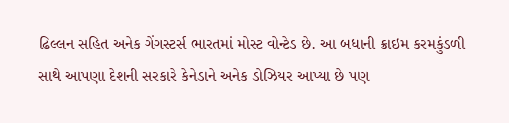ઢિલ્લન સહિત અનેક ગેંગસ્ટર્સ ભારતમાં મોસ્ટ વોન્ટેડ છે. આ બધાની ક્રાઇમ કરમકુંડળી સાથે આપણા દેશની સરકારે કેનેડાને અનેક ડોઝિયર આપ્યા છે પણ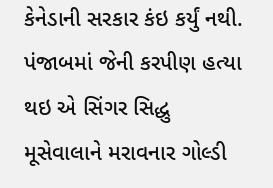કેનેડાની સરકાર કંઇ કર્યું નથી. પંજાબમાં જેની કરપીણ હત્યા થઇ એ સિંગર સિદ્ધુ મૂસેવાલાને મરાવનાર ગોલ્ડી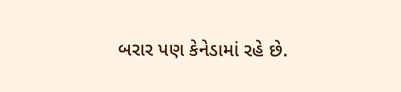બરાર પણ કેનેડામાં રહે છે.